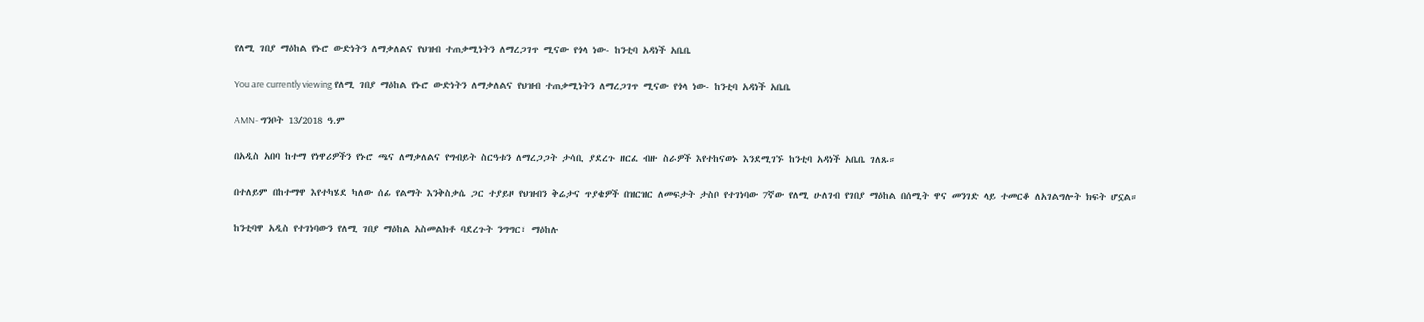የለሚ ገበያ ማዕከል የኑሮ ውድነትን ለማቃለልና የህዝብ ተጠቃሚነትን ለማረጋገጥ ሚናው የጎላ ነው- ከንቲባ አዳነች አቤቤ

You are currently viewing የለሚ ገበያ ማዕከል የኑሮ ውድነትን ለማቃለልና የህዝብ ተጠቃሚነትን ለማረጋገጥ ሚናው የጎላ ነው- ከንቲባ አዳነች አቤቤ

AMN- ግንቦት 13/2018 ዓ.ም

በአዲስ አበባ ከተማ የነዋሪዎችን የኑሮ ጫና ለማቃለልና የግብይት ስርዓቱን ለማረጋጋት ታሳቢ ያደረጉ ዘርፈ ብዙ ስራዎች እየተከናወኑ እንደሚገኙ ከንቲባ አዳነች አቤቤ ገለጹ።

በተለይም በከተማዋ እየተካሄደ ካለው ሰፊ የልማት እንቅስቃሴ ጋር ተያይዞ የህዝብን ቅሬታና ጥያቄዎች በዝርዝር ለመፍታት ታስቦ የተገነባው 7ኛው የለሚ ሁለገብ የገበያ ማዕከል በሰሚት ዋና መንገድ ላይ ተመርቆ ለአገልግሎት ክፍት ሆኗል።

ከንቲባዋ አዲስ የተገነባውን የለሚ ገበያ ማዕከል አስመልክቶ ባደረጉት ንግግር፣ ማዕከሉ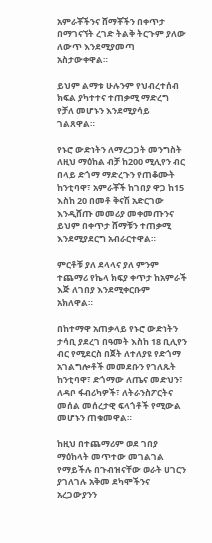አምራቾችንና ሸማቾችን በቀጥታ በማገናኘት ረገድ ትልቅ ትርጉም ያለው ለውጥ እንደሚያመጣ አስታውቀዋል።

ይህም ልማቱ ሁሉንም የህብረተሰብ ክፍል ያካተተና ተጠቃሚ ማድረግ የቻለ መሆኑን እንደሚያሳይ ገልጸዋል።

የኑሮ ውድነትን ለማረጋጋት መንግስት ለዚህ ማዕከል ብቻ ከ200 ሚሊየን ብር በላይ ድጎማ ማድረጉን የጠቆሙት ከንቲባዋ፣ አምራቾች ከገበያ ዋጋ ከ15 እስከ 20 በመቶ ቅናሽ አድርገው እንዲሸጡ መመሪያ መቀመጡንና ይህም በቀጥታ ሸማቹን ተጠቃሚ እንደሚያደርግ አብራርተዋል።

ምርቶቹ ያለ ደላላና ያለ ምንም ተጨማሪ የኬላ ክፍያ ቀጥታ ከአምራች እጅ ለገበያ እንደሚቀርቡም አክለዋል።

በከተማዋ አጠቃላይ የኑሮ ውድነትን ታሳቢ ያደረገ በዓመት እስከ 18 ቢሊየን ብር የሚደርስ በጀት ለተለያዩ የድጎማ አገልግሎቶች መመደቡን የገለጹት ከንቲባዋ፣ ድጎማው ለጤና መድህን፣ ለዳቦ ፋብሪካዎች፣ ለትራንስፖርትና መሰል መሰረታዊ ፍላጎቶች የሚውል መሆኑን ጠቁመዋል።

ከዚህ በተጨማሪም ወደ ገበያ ማዕከላት መጥተው መገልገል የማይችሉ በጉብዝናቸው ወራት ሀገርን ያገለገሉ አቅመ ደካሞችንና አረጋውያንን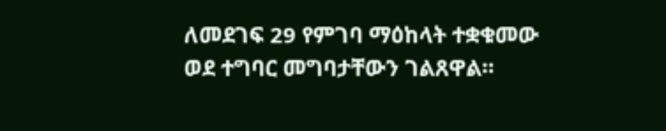ለመደገፍ 29 የምገባ ማዕከላት ተቋቁመው ወደ ተግባር መግባታቸውን ገልጸዋል።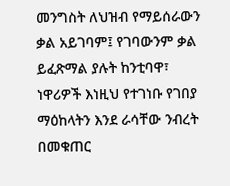መንግስት ለህዝብ የማይሰራውን ቃል አይገባም፤ የገባውንም ቃል ይፈጽማል ያሉት ከንቲባዋ፣ ነዋሪዎች እነዚህ የተገነቡ የገበያ ማዕከላትን እንደ ራሳቸው ንብረት በመቁጠር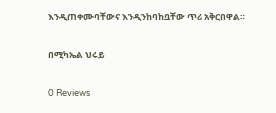እንዲጠቀሙባቸውና እንዲንከባከቧቸው ጥሪ አቅርበዋል።

በሚካኤል ህሩይ

0 Reviews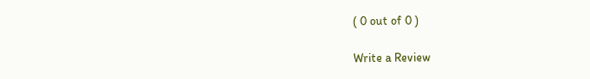( 0 out of 0 )

Write a Review